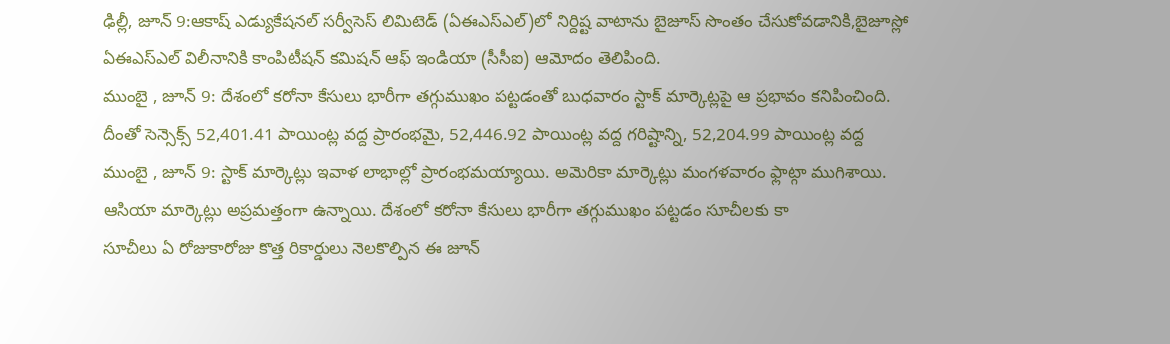ఢిల్లీ, జూన్ 9:ఆకాష్ ఎడ్యుకేషనల్ సర్వీసెస్ లిమిటెడ్ (ఏఈఎస్ఎల్)లో నిర్దిష్ట వాటాను బైజూస్ సొంతం చేసుకోవడానికి,బైజూస్లో ఏఈఎస్ఎల్ విలీనానికి కాంపిటీషన్ కమిషన్ ఆఫ్ ఇండియా (సీసీఐ) ఆమోదం తెలిపింది.
ముంబై , జూన్ 9: దేశంలో కరోనా కేసులు భారీగా తగ్గుముఖం పట్టడంతో బుధవారం స్టాక్ మార్కెట్లపై ఆ ప్రభావం కనిపించింది. దీంతో సెన్సెక్స్ 52,401.41 పాయింట్ల వద్ద ప్రారంభమై, 52,446.92 పాయింట్ల వద్ద గరిష్టాన్ని, 52,204.99 పాయింట్ల వద్ద
ముంబై , జూన్ 9: స్టాక్ మార్కెట్లు ఇవాళ లాభాల్లో ప్రారంభమయ్యాయి. అమెరికా మార్కెట్లు మంగళవారం ఫ్లాట్గా ముగిశాయి. ఆసియా మార్కెట్లు అప్రమత్తంగా ఉన్నాయి. దేశంలో కరోనా కేసులు భారీగా తగ్గుముఖం పట్టడం సూచీలకు కా
సూచీలు ఏ రోజుకారోజు కొత్త రికార్డులు నెలకొల్పిన ఈ జూన్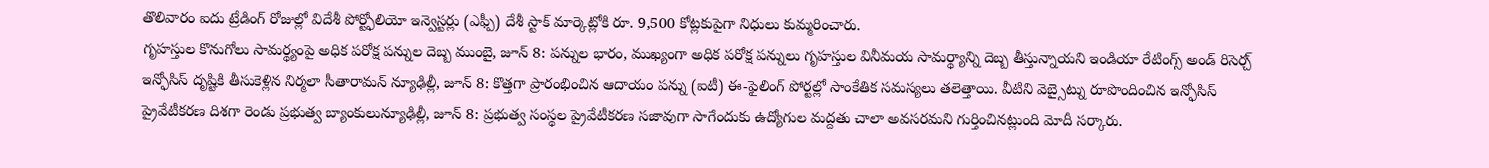తొలివారం ఐదు ట్రేడింగ్ రోజుల్లో విదేశీ పోర్ట్ఫోలియో ఇన్వెస్టర్లు (ఎఫ్పీ) దేశీ స్టాక్ మార్కెట్లోకి రూ. 9,500 కోట్లకుపైగా నిధులు కుమ్మరించారు.
గృహస్తుల కొనుగోలు సామర్థ్యంపై అధిక పరోక్ష పన్నుల దెబ్బ ముంబై, జూన్ 8: పన్నుల భారం, ముఖ్యంగా అధిక పరోక్ష పన్నులు గృహస్తుల వినీమయ సామర్థ్యాన్ని దెబ్బ తీస్తున్నాయని ఇండియా రేటింగ్స్ అండ్ రిసెర్చ్
ఇన్ఫోసిస్ దృష్టికి తీసుకెళ్లిన నిర్మలా సీతారామన్ న్యూఢిల్లీ, జూన్ 8: కొత్తగా ప్రారంభించిన ఆదాయం పన్ను (ఐటీ) ఈ-ఫైలింగ్ పోర్టల్లో సాంకేతిక సమస్యలు తలెత్తాయి. వీటిని వెబ్సైట్ను రూపొందించిన ఇన్ఫోసిస్
ప్రైవేటీకరణ దిశగా రెండు ప్రభుత్వ బ్యాంకులున్యూఢిల్లీ, జూన్ 8: ప్రభుత్వ సంస్థల ప్రైవేటీకరణ సజావుగా సాగేందుకు ఉద్యోగుల మద్దతు చాలా అవసరమని గుర్తించినట్లుంది మోదీ సర్కారు.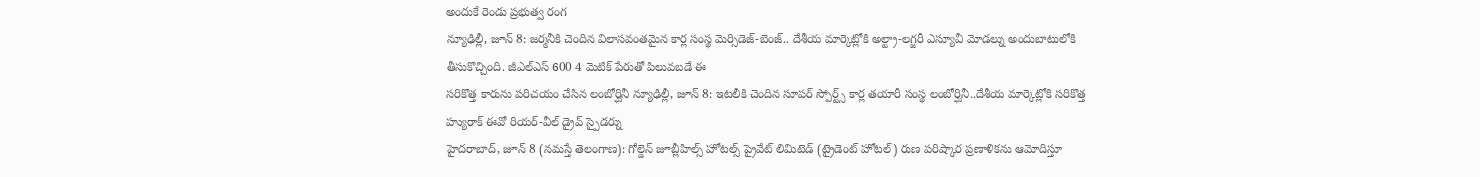అందుకే రెండు ప్రభుత్వ రంగ
న్యూఢిల్లీ, జూన్ 8: జర్మనీకి చెందిన విలాసవంతమైన కార్ల సంస్థ మెర్సిడెజ్-బెంజ్.. దేశీయ మార్కెట్లోకి అల్ట్రా-లగ్జరీ ఎస్యూవీ మోడల్ను అందుబాటులోకి తీసుకొచ్చింది. జీఎల్ఎస్ 600 4 మెటిక్ పేరుతో పిలువబడే ఈ
సరికొత్త కారును పరిచయం చేసిన లంబోర్ఘినీ న్యూఢిల్లీ, జూన్ 8: ఇటలీకి చెందిన సూపర్ స్పోర్ట్స్ కార్ల తయారీ సంస్థ లంబోర్ఘినీ..దేశీయ మార్కెట్లోకి సరికొత్త హ్యురాక్ ఈవో రియర్-వీల్ డ్రైవ్ స్పైడర్ను
హైదరాబాద్, జూన్ 8 (నమస్తే తెలంగాణ): గోల్డెన్ జూబ్లీహిల్స్ హోటల్స్ ప్రైవేట్ లిమిటెడ్ (ట్రైడెంట్ హోటల్) రుణ పరిష్కార ప్రణాళికను ఆమోదిస్తూ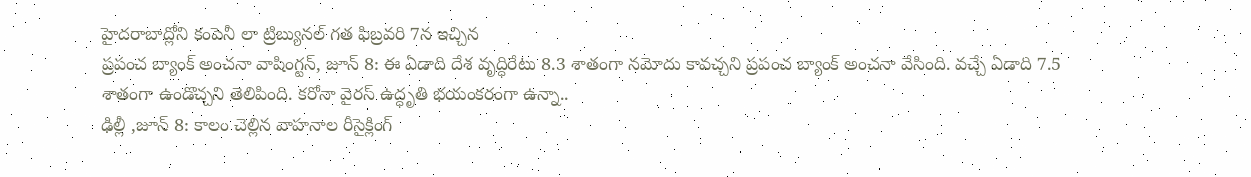హైదరాబాద్లోని కంపెనీ లా ట్రిబ్యునల్ గత ఫిబ్రవరి 7న ఇచ్చిన
ప్రపంచ బ్యాంక్ అంచనా వాషింగ్టన్, జూన్ 8: ఈ ఏడాది దేశ వృద్ధిరేటు 8.3 శాతంగా నమోదు కావచ్చని ప్రపంచ బ్యాంక్ అంచనా వేసింది. వచ్చే ఏడాది 7.5 శాతంగా ఉండొచ్చని తెలిపింది. కరోనా వైరస్ ఉద్ధృతి భయంకరంగా ఉన్నా..
ఢిల్లీ ,జూన్ 8: కాలం చెల్లిన వాహనాల రీసైక్లింగ్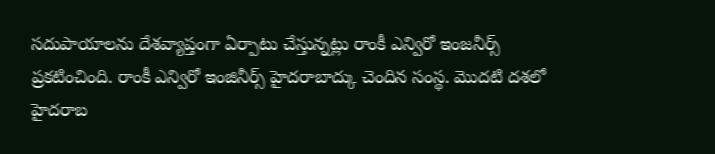సదుపాయాలను దేశవ్యాప్తంగా ఏర్పాటు చేస్తున్నట్లు రాంకీ ఎన్విరో ఇంజనీర్స్ ప్రకటించింది. రాంకీ ఎన్విరో ఇంజినీర్స్ హైదరాబాద్కు చెందిన సంస్థ. మొదటి దశలో హైదరాబ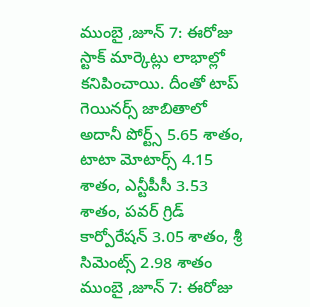ముంబై ,జూన్ 7: ఈరోజు స్టాక్ మార్కెట్లు లాభాల్లో కనిపించాయి. దీంతో టాప్ గెయినర్స్ జాబితాలో అదానీ పోర్ట్స్ 5.65 శాతం, టాటా మోటార్స్ 4.15 శాతం, ఎన్టీపీసీ 3.53 శాతం, పవర్ గ్రిడ్ కార్పోరేషన్ 3.05 శాతం, శ్రీ సిమెంట్స్ 2.98 శాతం
ముంబై ,జూన్ 7: ఈరోజు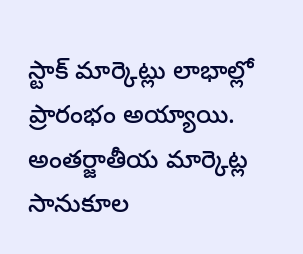స్టాక్ మార్కెట్లు లాభాల్లో ప్రారంభం అయ్యాయి. అంతర్జాతీయ మార్కెట్ల సానుకూల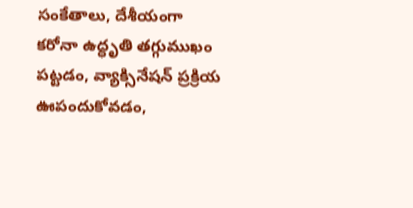సంకేతాలు, దేశీయంగా కరోనా ఉద్ధృతి తగ్గుముఖం పట్టడం, వ్యాక్సినేషన్ ప్రక్రియ ఊపందుకోవడం,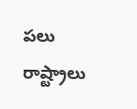పలు రాష్ట్రాలు